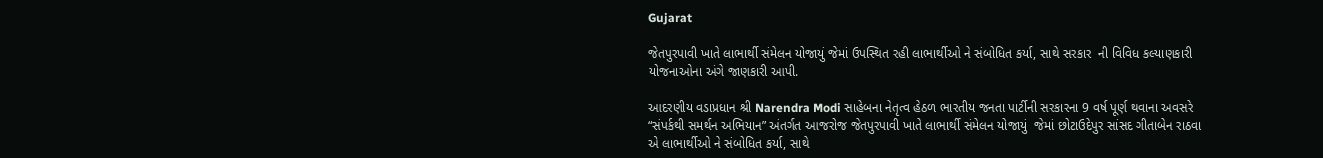Gujarat

જેતપુરપાવી ખાતે લાભાર્થી સંમેલન યોજાયું જેમાં ઉપસ્થિત રહી લાભાર્થીઓ ને સંબોધિત કર્યા, સાથે સરકાર  ની વિવિધ કલ્યાણકારી યોજનાઓના અંગે જાણકારી આપી.

આદરણીય વડાપ્રધાન શ્રી Narendra Modi સાહેબના નેતૃત્વ હેઠળ ભારતીય જનતા પાર્ટીની સરકારના 9 વર્ષ પૂર્ણ થવાના અવસરે “સંપર્કથી સમર્થન અભિયાન” અંતર્ગત આજરોજ જેતપુરપાવી ખાતે લાભાર્થી સંમેલન યોજાયું  જેમાં છોટાઉદેપુર સાંસદ ગીતાબેન રાઠવા એ લાભાર્થીઓ ને સંબોધિત કર્યા, સાથે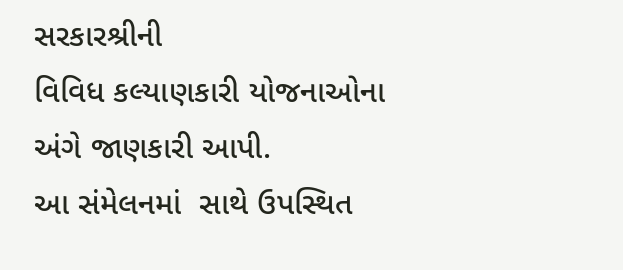સરકારશ્રીની
વિવિધ કલ્યાણકારી યોજનાઓના અંગે જાણકારી આપી.
આ સંમેલનમાં  સાથે ઉપસ્થિત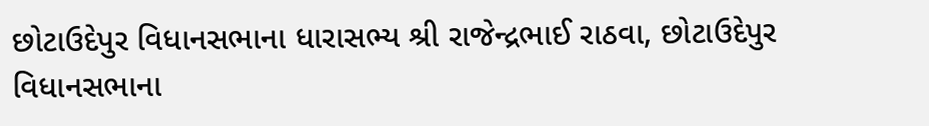છોટાઉદેપુર વિધાનસભાના ધારાસભ્ય શ્રી રાજેન્દ્રભાઈ રાઠવા, છોટાઉદેપુર વિધાનસભાના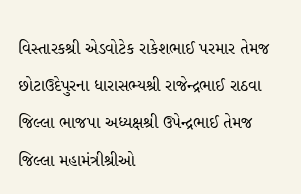વિસ્તારકશ્રી એડવોટેક રાકેશભાઈ પરમાર તેમજ છોટાઉદેપુરના ધારાસભ્યશ્રી રાજેન્દ્રભાઈ રાઠવા જિલ્લા ભાજપા અધ્યક્ષશ્રી ઉપેન્દ્રભાઈ તેમજ જિલ્લા મહામંત્રીશ્રીઓ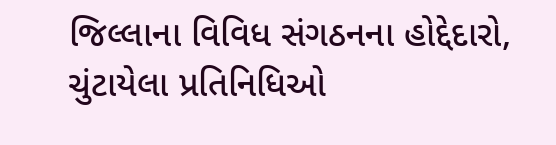જિલ્લાના વિવિધ સંગઠનના હોદ્દેદારો, ચુંટાયેલા પ્રતિનિધિઓ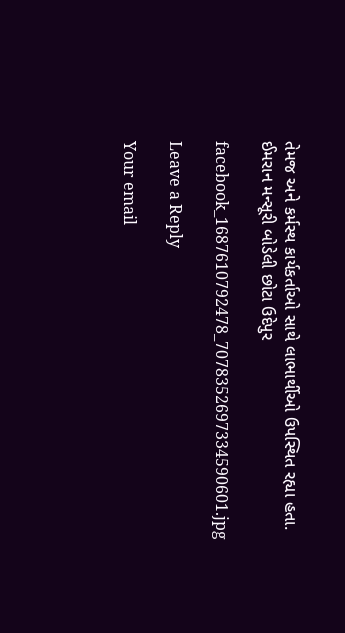તેમજ અને કર્મસ્થ કાર્યકર્તાઓ સાથે લાભાર્થીઓ ઉપસ્થિત રહ્યા હતા.
ઈમરાન મન્સૂરી બોડેલી છોટા ઉદેપુર

facebook_1687610792478_7078352697334590601.jpg

Leave a Reply

Your email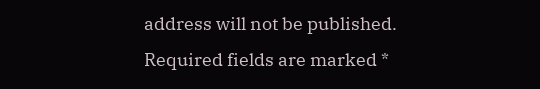address will not be published. Required fields are marked *